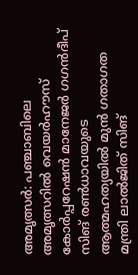അമൃത്സർ: പഞ്ചാബിലെ അമൃത്സറിൽ വെയർഹൗസ് കോർപ്പറേഷൻ മാനേജർ ഗഗൻദീപ് സിങ് രൺധാവയുടെ ആത്മഹത്യയിൽ മുൻ ഗതാഗത മന്ത്രി ലാൽജിത് സിങ്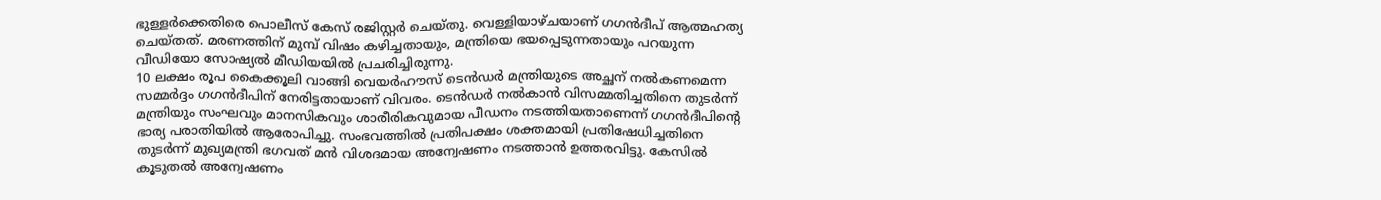ഭുള്ളർക്കെതിരെ പൊലീസ് കേസ് രജിസ്റ്റർ ചെയ്തു. വെള്ളിയാഴ്ചയാണ് ഗഗൻദീപ് ആത്മഹത്യ ചെയ്തത്. മരണത്തിന് മുമ്പ് വിഷം കഴിച്ചതായും, മന്ത്രിയെ ഭയപ്പെടുന്നതായും പറയുന്ന വീഡിയോ സോഷ്യൽ മീഡിയയിൽ പ്രചരിച്ചിരുന്നു.
10 ലക്ഷം രൂപ കൈക്കൂലി വാങ്ങി വെയർഹൗസ് ടെൻഡർ മന്ത്രിയുടെ അച്ഛന് നൽകണമെന്ന സമ്മർദ്ദം ഗഗൻദീപിന് നേരിട്ടതായാണ് വിവരം. ടെൻഡർ നൽകാൻ വിസമ്മതിച്ചതിനെ തുടർന്ന് മന്ത്രിയും സംഘവും മാനസികവും ശാരീരികവുമായ പീഡനം നടത്തിയതാണെന്ന് ഗഗൻദീപിന്റെ ഭാര്യ പരാതിയിൽ ആരോപിച്ചു. സംഭവത്തിൽ പ്രതിപക്ഷം ശക്തമായി പ്രതിഷേധിച്ചതിനെ തുടർന്ന് മുഖ്യമന്ത്രി ഭഗവത് മൻ വിശദമായ അന്വേഷണം നടത്താൻ ഉത്തരവിട്ടു. കേസിൽ കൂടുതൽ അന്വേഷണം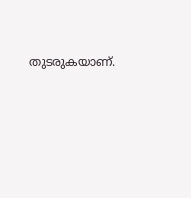തുടരുകയാണ്.